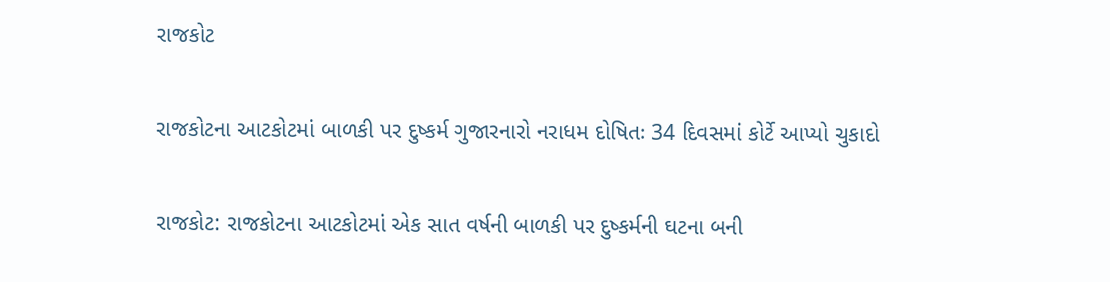રાજકોટ

રાજકોટના આટકોટમાં બાળકી પર દુષ્કર્મ ગુજારનારો નરાધમ દોષિતઃ 34 દિવસમાં કોર્ટે આપ્યો ચુકાદો

રાજકોટ: રાજકોટના આટકોટમાં એક સાત વર્ષની બાળકી પર દુષ્કર્મની ઘટના બની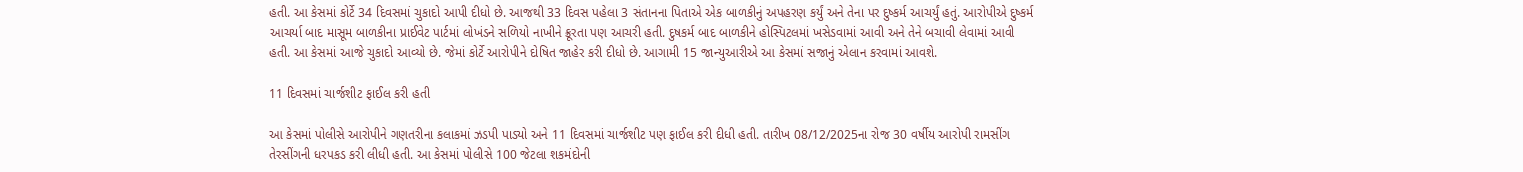હતી. આ કેસમાં કોર્ટે 34 દિવસમાં ચુકાદો આપી દીધો છે. આજથી 33 દિવસ પહેલા 3 સંતાનના પિતાએ એક બાળકીનું અપહરણ કર્યું અને તેના પર દુષ્કર્મ આચર્યું હતું. આરોપીએ દુષ્કર્મ આચર્યા બાદ માસૂમ બાળકીના પ્રાઈવેટ પાર્ટમાં લોખંડને સળિયો નાખીને ક્રૂરતા પણ આચરી હતી. દુષકર્મ બાદ બાળકીને હોસ્પિટલમાં ખસેડવામાં આવી અને તેને બચાવી લેવામાં આવી હતી. આ કેસમાં આજે ચુકાદો આવ્યો છે. જેમાં કોર્ટે આરોપીને દોષિત જાહેર કરી દીધો છે. આગામી 15 જાન્યુઆરીએ આ કેસમાં સજાનું એલાન કરવામાં આવશે.

11 દિવસમાં ચાર્જશીટ ફાઈલ કરી હતી

આ કેસમાં પોલીસે આરોપીને ગણતરીના કલાકમાં ઝડપી પાડ્યો અને 11 દિવસમાં ચાર્જશીટ પણ ફાઈલ કરી દીધી હતી. તારીખ 08/12/2025ના રોજ 30 વર્ષીય આરોપી રામસીંગ તેરસીંગની ધરપકડ કરી લીધી હતી. આ કેસમાં પોલીસે 100 જેટલા શકમંદોની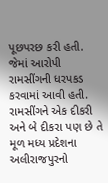પૂછપરછ કરી હતી. જેમાં આરોપી રામસીંગની ધરપકડ કરવામાં આવી હતી. રામસીંગને એક દીકરી અને બે દીકરા પણ છે તે મૂળ મધ્ય પ્રદેશના અલીરાજપુરનો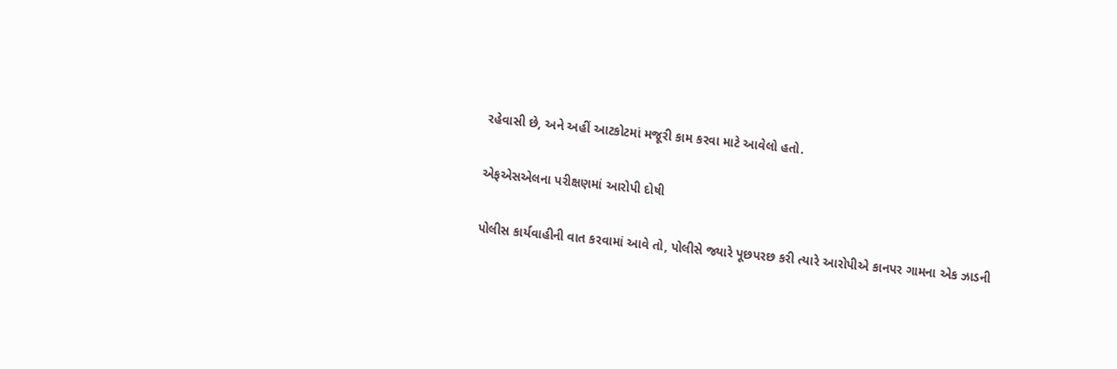રહેવાસી છે, અને અહીં આટકોટમાં મજૂરી કામ કરવા માટે આવેલો હતો.

એફએસએલના પરીક્ષણમાં આરોપી દોષી

પોલીસ કાર્યવાહીની વાત કરવામાં આવે તો, પોલીસે જ્યારે પૂછપરછ કરી ત્યારે આરોપીએ કાનપર ગામના એક ઝાડની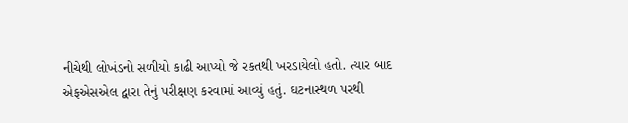નીચેથી લોખંડનો સળીયો કાઢી આપ્યો જે રકતથી ખરડાયેલો હતો. ત્યાર બાદ એફએસએલ દ્વારા તેનું પરીક્ષણ કરવામાં આવ્યું હતું. ઘટનાસ્થળ પરથી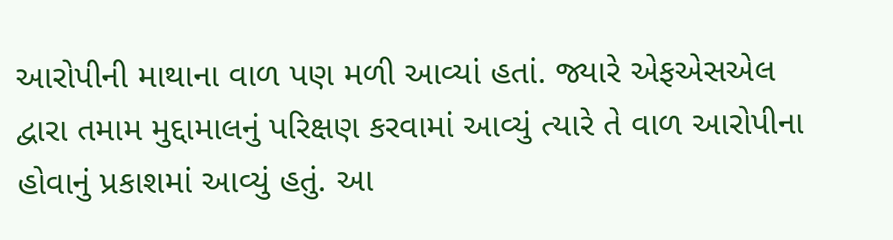આરોપીની માથાના વાળ પણ મળી આવ્યાં હતાં. જ્યારે એફએસએલ દ્વારા તમામ મુદ્દામાલનું પરિક્ષણ કરવામાં આવ્યું ત્યારે તે વાળ આરોપીના હોવાનું પ્રકાશમાં આવ્યું હતું. આ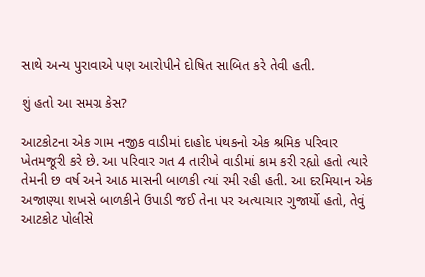સાથે અન્ય પુરાવાએ પણ આરોપીને દોષિત સાબિત કરે તેવી હતી.

શું હતો આ સમગ્ર કેસ?

આટકોટના એક ગામ નજીક વાડીમાં દાહોદ પંથકનો એક શ્રમિક પરિવાર ખેતમજૂરી કરે છે. આ પરિવાર ગત 4 તારીખે વાડીમાં કામ કરી રહ્યો હતો ત્યારે તેમની છ વર્ષ અને આઠ માસની બાળકી ત્યાં રમી રહી હતી. આ દરમિયાન એક અજાણ્યા શખસે બાળકીને ઉપાડી જઈ તેના પર અત્યાચાર ગુજાર્યો હતો, તેવું આટકોટ પોલીસે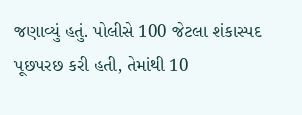જણાવ્યું હતું. પોલીસે 100 જેટલા શંકાસ્પદ પૂછપરછ કરી હતી, તેમાંથી 10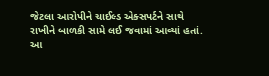જેટલા આરોપીને ચાઈલ્ડ એક્સપર્ટને સાથે રાખીને બાળકી સામે લઈ જવામાં આવ્યાં હતાં. આ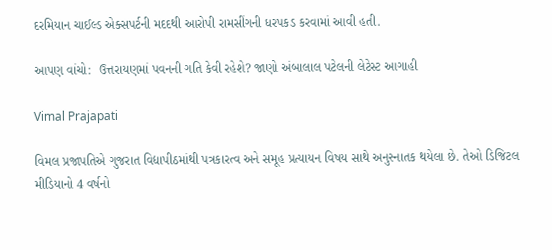દરમિયાન ચાઈલ્ડ એક્સપર્ટની મદદથી આરોપી રામસીંગની ધરપકડ કરવામાં આવી હતી.

આપણ વાંચો:  ઉત્તરાયણમાં પવનની ગતિ કેવી રહેશે? જાણો અંબાલાલ પટેલની લેટેસ્ટ આગાહી

Vimal Prajapati

વિમલ પ્રજાપતિએ ગુજરાત વિદ્યાપીઠમાંથી પત્રકારત્વ અને સમૂહ પ્રત્યાયન વિષય સાથે અનુસ્નાતક થયેલા છે. તેઓ ડિજિટલ મીડિયાનો 4 વર્ષનો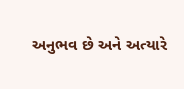અનુભવ છે અને અત્યારે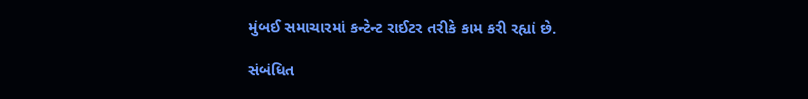મુંબઈ સમાચારમાં કન્ટેન્ટ રાઈટર તરીકે કામ કરી રહ્યાં છે.

સંબંધિત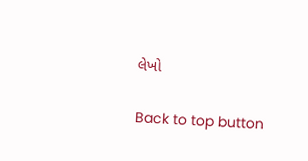લેખો

Back to top button